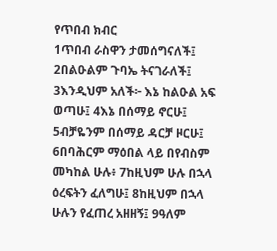የጥበብ ክብር
1ጥበብ ራስዋን ታመሰግናለች፤ 2በልዑልም ጉባኤ ትናገራለች፤ 3እንዲህም አለች፦ እኔ ከልዑል አፍ ወጣሁ፤ 4እኔ በሰማይ ኖርሁ፤ 5ብቻዬንም በሰማይ ዳርቻ ዞርሁ፤ 6በባሕርም ማዕበል ላይ በየብስም መካከል ሁሉ፥ 7ከዚህም ሁሉ በኋላ ዕረፍትን ፈለግሁ፤ 8ከዚህም በኋላ ሁሉን የፈጠረ አዘዘኝ፤ 9ዓለም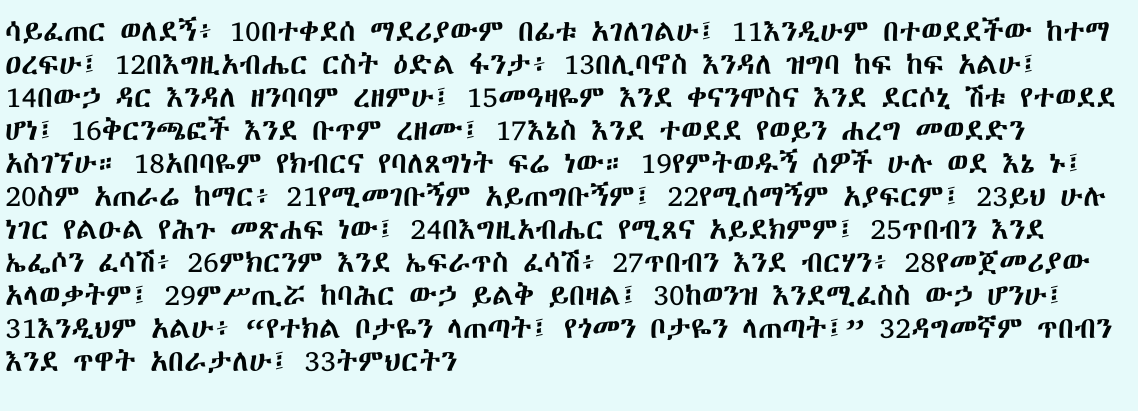ሳይፈጠር ወለደኝ፥ 10በተቀደሰ ማደሪያውም በፊቱ አገለገልሁ፤ 11እንዲሁም በተወደደችው ከተማ ዐረፍሁ፤ 12በእግዚአብሔር ርስት ዕድል ፋንታ፥ 13በሊባኖስ እንዳለ ዝግባ ከፍ ከፍ አልሁ፤ 14በውኃ ዳር እንዳለ ዘንባባም ረዘምሁ፤ 15መዓዛዬም እንደ ቀናንሞስና እንደ ደርሶኒ ሽቱ የተወደደ ሆነ፤ 16ቅርንጫፎች እንደ ቡጥም ረዘሙ፤ 17እኔስ እንደ ተወደደ የወይን ሐረግ መወደድን አስገኘሁ። 18አበባዬም የክብርና የባለጸግነት ፍሬ ነው። 19የምትወዱኝ ሰዎች ሁሉ ወደ እኔ ኑ፤ 20ስም አጠራሬ ከማር፥ 21የሚመገቡኝም አይጠግቡኝም፤ 22የሚሰማኝም አያፍርም፤ 23ይህ ሁሉ ነገር የልዑል የሕጉ መጽሐፍ ነው፤ 24በእግዚአብሔር የሚጸና አይደክምም፤ 25ጥበብን እንደ ኤፌሶን ፈሳሽ፥ 26ምክርንም እንደ ኤፍራጥስ ፈሳሽ፥ 27ጥበብን እንደ ብርሃን፥ 28የመጀመሪያው አላወቃትም፤ 29ምሥጢሯ ከባሕር ውኃ ይልቅ ይበዛል፤ 30ከወንዝ እንደሚፈስስ ውኃ ሆንሁ፤ 31እንዲህም አልሁ፥ “የተክል ቦታዬን ላጠጣት፤ የጎመን ቦታዬን ላጠጣት፤” 32ዳግመኛም ጥበብን እንደ ጥዋት አበራታለሁ፤ 33ትምህርትን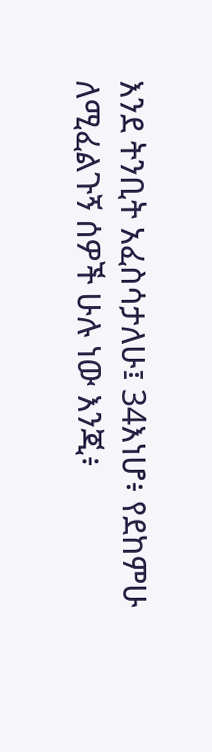እንደ ትንቢት አፈስሳታለሁ፤ 34እነሆ፥ የደከምሁ ለሚፈልጉኝ ሰዎች ሁሉ ነው እንጂ፥